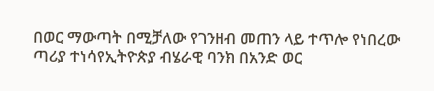በወር ማውጣት በሚቻለው የገንዘብ መጠን ላይ ተጥሎ የነበረው ጣሪያ ተነሳየኢትዮጵያ ብሄራዊ ባንክ በአንድ ወር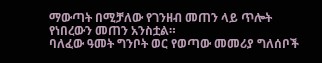ማውጣት በሚቻለው የገንዘብ መጠን ላይ ጥሎት የነበረውን መጠን አንስቷል።
ባለፈው ዓመት ግንቦት ወር የወጣው መመሪያ ግለሰቦች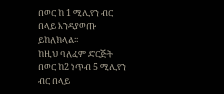በወር ከ 1 ሚሊየን ብር በላይ እንዳያወጡ ይከለክላል፡፡
ከዚህ ባለፈም ድርጅት በወር ከ2 ነጥብ 5 ሚሊየን ብር በላይ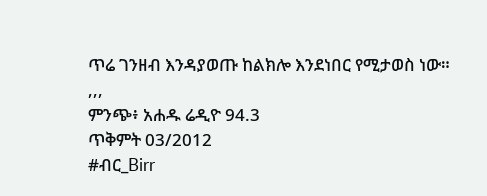ጥሬ ገንዘብ እንዳያወጡ ከልክሎ እንደነበር የሚታወስ ነው።
,,,
ምንጭ፥ አሐዱ ሬዲዮ 94.3
ጥቅምት 03/2012
#ብር_Birr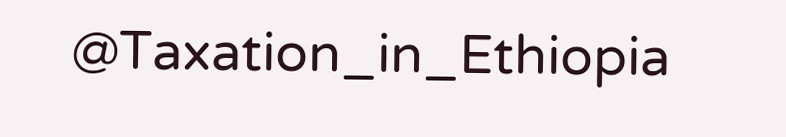@Taxation_in_Ethiopia